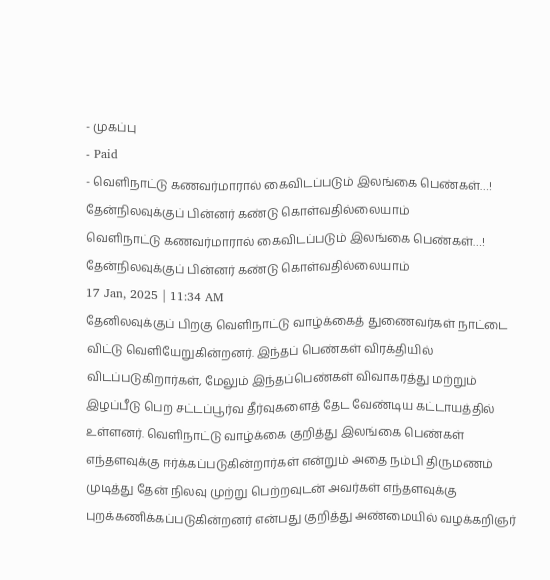- முகப்பு
- Paid
- வெளிநாட்டு கணவர்மாரால் கைவிடப்படும் இலங்கை பெண்கள்…! தேன்நிலவுக்குப் பின்னர் கண்டு கொள்வதில்லையாம்
வெளிநாட்டு கணவர்மாரால் கைவிடப்படும் இலங்கை பெண்கள்…! தேன்நிலவுக்குப் பின்னர் கண்டு கொள்வதில்லையாம்
17 Jan, 2025 | 11:34 AM
தேனிலவுக்குப் பிறகு வெளிநாட்டு வாழ்க்கைத் துணைவர்கள் நாட்டை விட்டு வெளியேறுகின்றனர். இந்தப் பெண்கள் விரக்தியில் விடப்படுகிறார்கள், மேலும் இந்தப்பெண்கள் விவாகரத்து மற்றும் இழப்பீடு பெற சட்டப்பூர்வ தீர்வுகளைத் தேட வேண்டிய கட்டாயத்தில் உள்ளனர். வெளிநாட்டு வாழ்க்கை குறித்து இலங்கை பெண்கள் எந்தளவுக்கு ஈர்க்கப்படுகின்றார்கள் என்றும் அதை நம்பி திருமணம் முடித்து தேன் நிலவு முற்று பெற்றவுடன் அவர்கள் எந்தளவுக்கு புறக்கணிக்கப்படுகின்றனர் என்பது குறித்து அண்மையில் வழக்கறிஞர்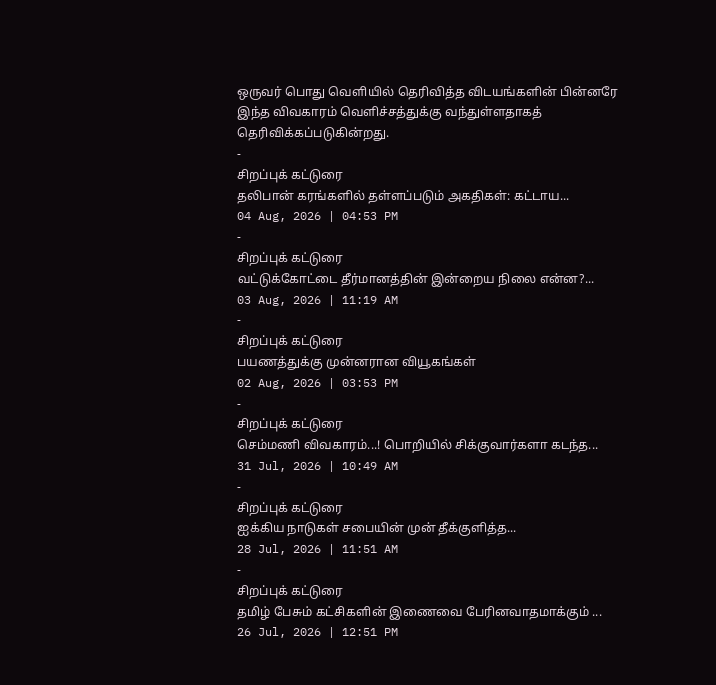ஒருவர் பொது வெளியில் தெரிவித்த விடயங்களின் பின்னரே இந்த விவகாரம் வெளிச்சத்துக்கு வந்துள்ளதாகத் தெரிவிக்கப்படுகின்றது.
-
சிறப்புக் கட்டுரை
தலிபான் கரங்களில் தள்ளப்படும் அகதிகள்: கட்டாய...
04 Aug, 2026 | 04:53 PM
-
சிறப்புக் கட்டுரை
வட்டுக்கோட்டை தீர்மானத்தின் இன்றைய நிலை என்ன?...
03 Aug, 2026 | 11:19 AM
-
சிறப்புக் கட்டுரை
பயணத்துக்கு முன்னரான வியூகங்கள்
02 Aug, 2026 | 03:53 PM
-
சிறப்புக் கட்டுரை
செம்மணி விவகாரம்...! பொறியில் சிக்குவார்களா கடந்த...
31 Jul, 2026 | 10:49 AM
-
சிறப்புக் கட்டுரை
ஐக்கிய நாடுகள் சபையின் முன் தீக்குளித்த...
28 Jul, 2026 | 11:51 AM
-
சிறப்புக் கட்டுரை
தமிழ் பேசும் கட்சிகளின் இணைவை பேரினவாதமாக்கும் ...
26 Jul, 2026 | 12:51 PM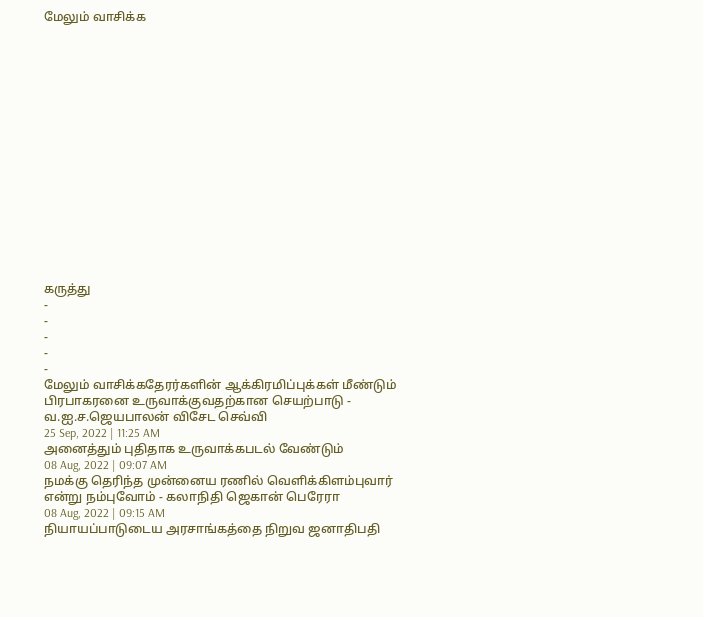மேலும் வாசிக்க
















கருத்து
-
-
-
-
-
மேலும் வாசிக்கதேரர்களின் ஆக்கிரமிப்புக்கள் மீண்டும் பிரபாகரனை உருவாக்குவதற்கான செயற்பாடு - வ.ஐ.ச.ஜெயபாலன் விசேட செவ்வி
25 Sep, 2022 | 11:25 AM
அனைத்தும் புதிதாக உருவாக்கபடல் வேண்டும்
08 Aug, 2022 | 09:07 AM
நமக்கு தெரிந்த முன்னைய ரணில் வெளிக்கிளம்புவார் என்று நம்புவோம் - கலாநிதி ஜெகான் பெரேரா
08 Aug, 2022 | 09:15 AM
நியாயப்பாடுடைய அரசாங்கத்தை நிறுவ ஜனாதிபதி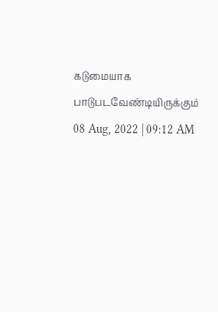கடுமையாக பாடுபடவேண்டியிருக்கும்
08 Aug, 2022 | 09:12 AM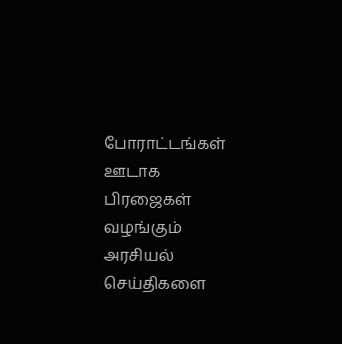போராட்டங்கள் ஊடாக பிரஜைகள் வழங்கும் அரசியல் செய்திகளை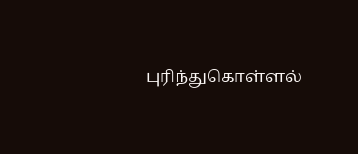புரிந்துகொள்ளல்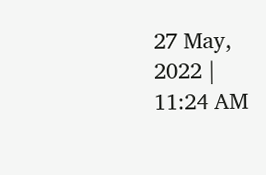27 May, 2022 | 11:24 AM